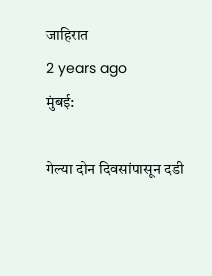जाहिरात
2 years ago
मुंबई:

गेल्या दोन दिवसांपासून दडी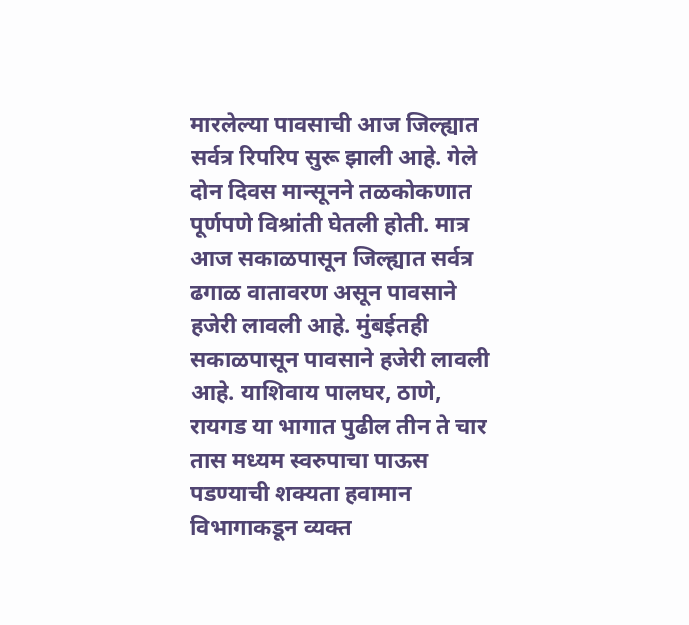मारलेल्या पावसाची आज जिल्ह्यात सर्वत्र रिपरिप सुरू झाली आहे. गेले दोन दिवस मान्सूनने तळकोकणात पूर्णपणे विश्रांती घेतली होती. मात्र आज सकाळपासून जिल्ह्यात सर्वत्र ढगाळ वातावरण असून पावसाने हजेरी लावली आहे. मुंबईतही सकाळपासून पावसाने हजेरी लावली आहे. याशिवाय पालघर, ठाणे, रायगड या भागात पुढील तीन ते चार तास मध्यम स्वरुपाचा पाऊस पडण्याची शक्यता हवामान विभागाकडून व्यक्त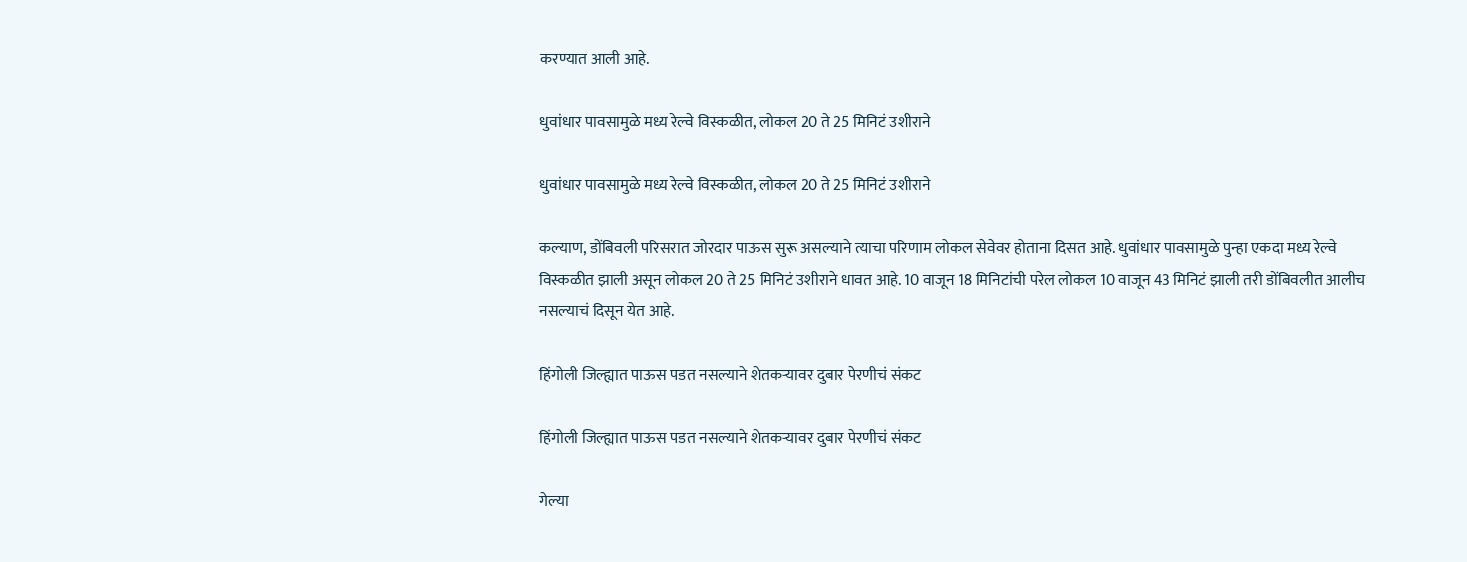करण्यात आली आहे.

धुवांधार पावसामुळे मध्य रेल्वे विस्कळीत, लोकल 20 ते 25 मिनिटं उशीराने

धुवांधार पावसामुळे मध्य रेल्वे विस्कळीत, लोकल 20 ते 25 मिनिटं उशीराने

कल्याण, डोंबिवली परिसरात जोरदार पाऊस सुरू असल्याने त्याचा परिणाम लोकल सेवेवर होताना दिसत आहे. धुवांधार पावसामुळे पुन्हा एकदा मध्य रेल्वे विस्कळीत झाली असून लोकल 20 ते 25 मिनिटं उशीराने धावत आहे. 10 वाजून 18 मिनिटांची परेल लोकल 10 वाजून 43 मिनिटं झाली तरी डोंबिवलीत आलीच नसल्याचं दिसून येत आहे.

हिंगोली जिल्ह्यात पाऊस पडत नसल्याने शेतकऱ्यावर दुबार पेरणीचं संकट

हिंगोली जिल्ह्यात पाऊस पडत नसल्याने शेतकऱ्यावर दुबार पेरणीचं संकट

गेल्या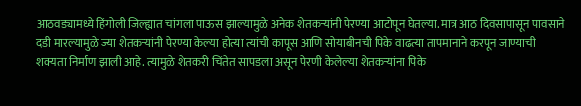आठवड्यामध्ये हिंगोली जिल्ह्यात चांगला पाऊस झाल्यामुळे अनेक शेतकऱ्यांनी पेरण्या आटोपून घेतल्या. मात्र आठ दिवसापासून पावसाने दडी मारल्यामुळे ज्या शेतकऱ्यांनी पेरण्या केल्या होत्या त्यांची कापूस आणि सोयाबीनची पिके वाढत्या तापमानाने करपून जाण्याची शक्यता निर्माण झाली आहे. त्यामुळे शेतकरी चिंतेत सापडला असून पेरणी केलेल्या शेतकऱ्यांना पिके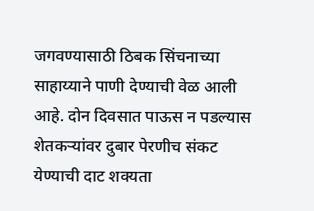जगवण्यासाठी ठिबक सिंचनाच्या साहाय्याने पाणी देण्याची वेळ आली आहे. दोन दिवसात पाऊस न पडल्यास शेतकऱ्यांवर दुबार पेरणीच संकट येण्याची दाट शक्यता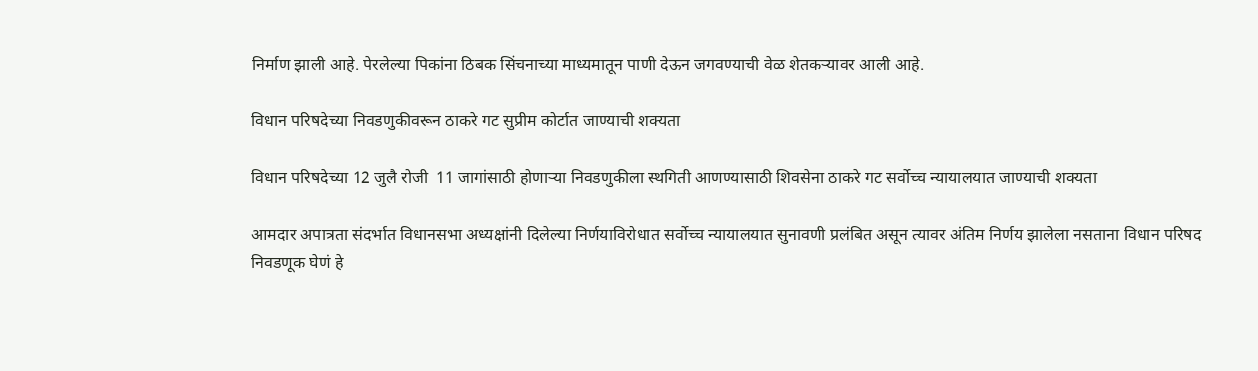निर्माण झाली आहे. पेरलेल्या पिकांना ठिबक सिंचनाच्या माध्यमातून पाणी देऊन जगवण्याची वेळ शेतकऱ्यावर आली आहे.

विधान परिषदेच्या निवडणुकीवरून ठाकरे गट सुप्रीम कोर्टात जाण्याची शक्यता

विधान परिषदेच्या 12 जुलै रोजी  11 जागांसाठी होणाऱ्या निवडणुकीला स्थगिती आणण्यासाठी शिवसेना ठाकरे गट सर्वोच्च न्यायालयात जाण्याची शक्यता

आमदार अपात्रता संदर्भात विधानसभा अध्यक्षांनी दिलेल्या निर्णयाविरोधात सर्वोच्च न्यायालयात सुनावणी प्रलंबित असून त्यावर अंतिम निर्णय झालेला नसताना विधान परिषद निवडणूक घेणं हे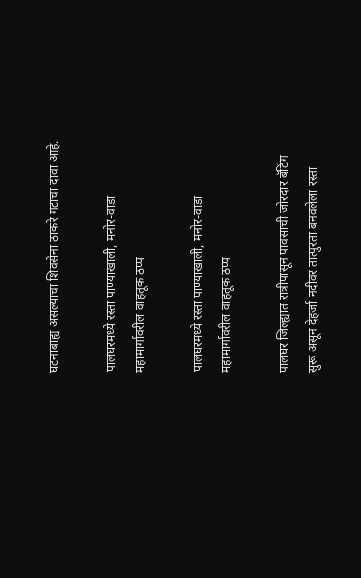घटनाबाह्य असल्याचा शिवसेना ठाकरे गटाचा दावा आहे.

पालघरमध्ये रस्ता पाण्याखाली, मनोर-वाडा महामार्गावरील वाहतूक ठप्प

पालघरमध्ये रस्ता पाण्याखाली, मनोर-वाडा महामार्गावरील वाहतूक ठप्प

पालघर जिल्ह्यात रात्रीपासून पावसाची जोरदार बॅटिंग सुरू असून देहर्जा नदीवर तात्पुरता बनवलेला रस्ता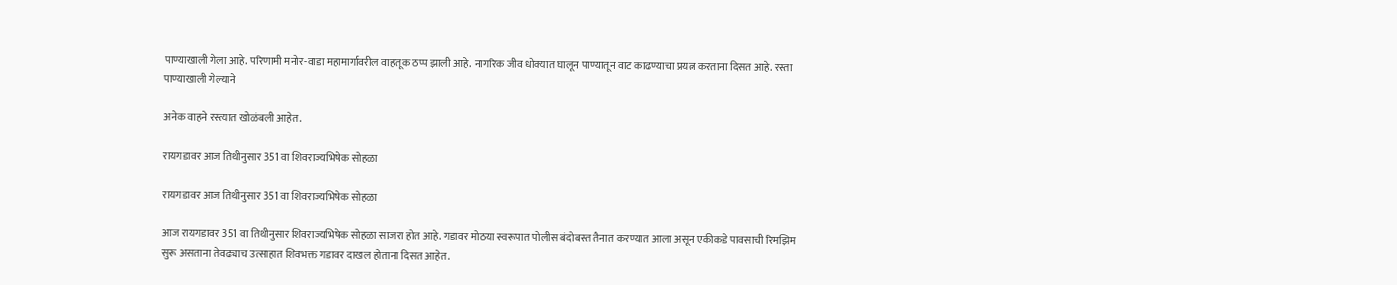पाण्याखाली गेला आहे. परिणामी मनोर-वाडा महामार्गावरील वाहतूक ठप्प झाली आहे. नागरिक जीव धोक्यात घालून पाण्यातून वाट काढण्याचा प्रयत्न करताना दिसत आहे. रस्ता पाण्याखाली गेल्याने

अनेक वाहने रस्त्यात खोळंबली आहेत.

रायगडावर आज तिथीनुसार 351 वा शिवराज्यभिषेक सोहळा

रायगडावर आज तिथीनुसार 351 वा शिवराज्यभिषेक सोहळा

आज रायगडावर 351 वा तिथीनुसार शिवराज्यभिषेक सोहळा साजरा होत आहे. गडावर मोठया स्वरूपात पोलीस बंदोबस्त तैनात करण्यात आला असून एकीकडे पावसाची रिमझिम सुरू असताना तेवढ्याच उत्साहात शिवभक्त गडावर दाखल होताना दिसत आहेत.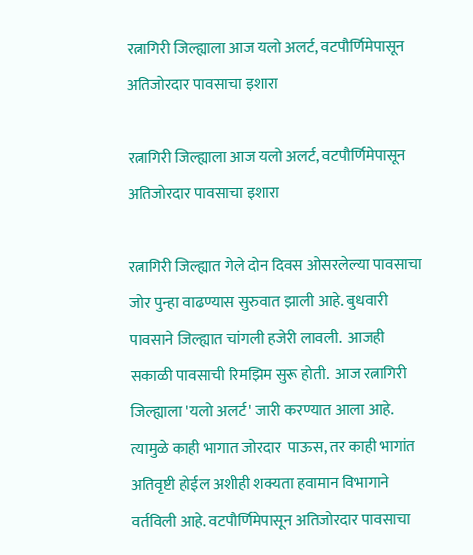रत्नागिरी जिल्ह्याला आज यलो अलर्ट, वटपौर्णिमेपासून अतिजोरदार पावसाचा इशारा

रत्नागिरी जिल्ह्याला आज यलो अलर्ट, वटपौर्णिमेपासून अतिजोरदार पावसाचा इशारा

रत्नागिरी जिल्ह्यात गेले दोन दिवस ओसरलेल्या पावसाचा जोर पुन्हा वाढण्यास सुरुवात झाली आहे. बुधवारी पावसाने जिल्ह्यात चांगली हजेरी लावली.  आजही सकाळी पावसाची रिमझिम सुरू होती.  आज रत्नागिरी जिल्ह्याला 'यलो अलर्ट' जारी करण्यात आला आहे. त्यामुळे काही भागात जोरदार  पाऊस, तर काही भागांत अतिवृष्टी होईल अशीही शक्यता हवामान विभागाने वर्तविली आहे. वटपौर्णिमेपासून अतिजोरदार पावसाचा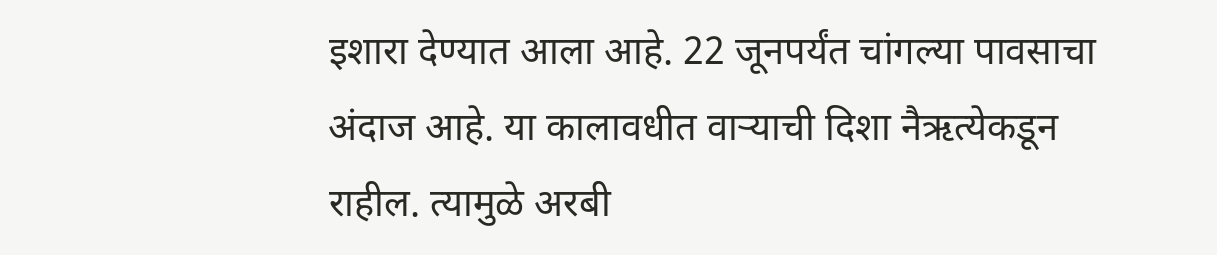इशारा देण्यात आला आहे. 22 जूनपर्यंत चांगल्या पावसाचा अंदाज आहे. या कालावधीत वाऱ्याची दिशा नैऋत्येकडून राहील. त्यामुळे अरबी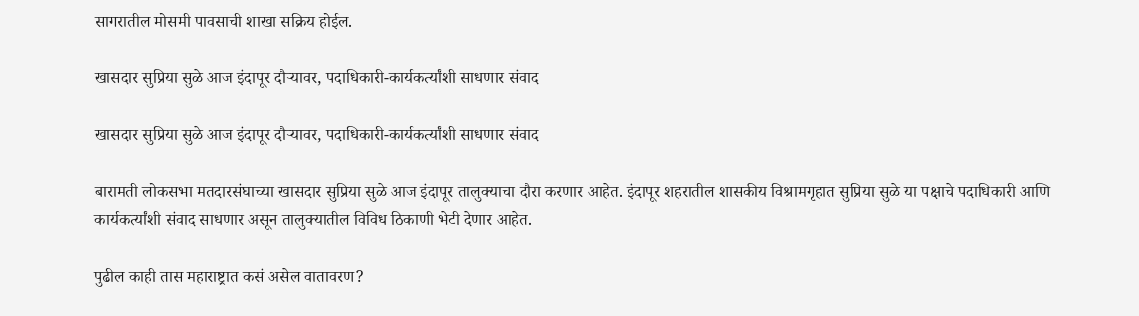सागरातील मोसमी पावसाची शाखा सक्रिय होईल.

खासदार सुप्रिया सुळे आज इंदापूर दौऱ्यावर, पदाधिकारी-कार्यकर्त्यांशी साधणार संवाद

खासदार सुप्रिया सुळे आज इंदापूर दौऱ्यावर, पदाधिकारी-कार्यकर्त्यांशी साधणार संवाद

बारामती लोकसभा मतदारसंघाच्या खासदार सुप्रिया सुळे आज इंदापूर तालुक्याचा दौरा करणार आहेत. इंदापूर शहरातील शासकीय विश्रामगृहात सुप्रिया सुळे या पक्षाचे पदाधिकारी आणि कार्यकर्त्यांशी संवाद साधणार असून तालुक्यातील विविध ठिकाणी भेटी देणार आहेत.

पुढील काही तास महाराष्ट्रात कसं असेल वातावरण?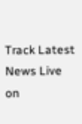Track Latest News Live on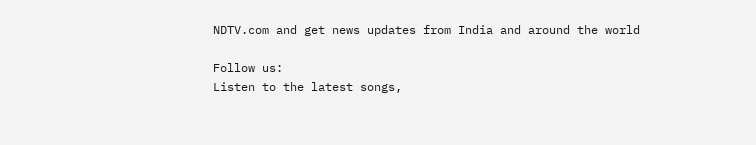NDTV.com and get news updates from India and around the world

Follow us:
Listen to the latest songs,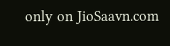only on JioSaavn.com